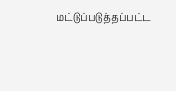மட்டுப்படுத்தப்பட்ட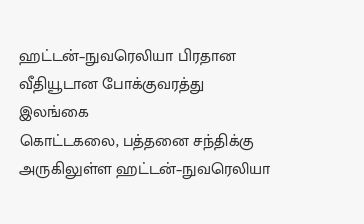ஹட்டன்–நுவரெலியா பிரதான வீதியூடான போக்குவரத்து
இலங்கை
கொட்டகலை, பத்தனை சந்திக்கு அருகிலுள்ள ஹட்டன்–நுவரெலியா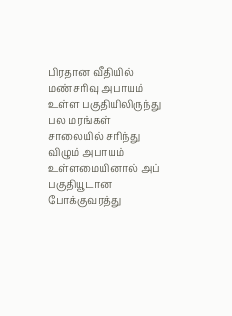பிரதான வீதியில் மண்சரிவு அபாயம் உள்ள பகுதியிலிருந்து பல மரங்கள் சாலையில் சரிந்து விழும் அபாயம் உள்ளமையினால் அப் பகுதியூடான போக்குவரத்து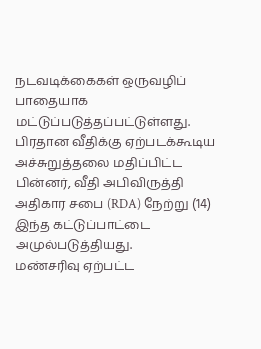நடவடிக்கைகள் ஒருவழிப் பாதையாக மட்டுப்படுத்தப்பட்டுள்ளது.
பிரதான வீதிக்கு ஏற்படக்கூடிய அச்சுறுத்தலை மதிப்பிட்ட பின்னர், வீதி அபிவிருத்தி அதிகார சபை (RDA) நேற்று (14) இந்த கட்டுப்பாட்டை அமுல்படுத்தியது.
மண்சரிவு ஏற்பட்ட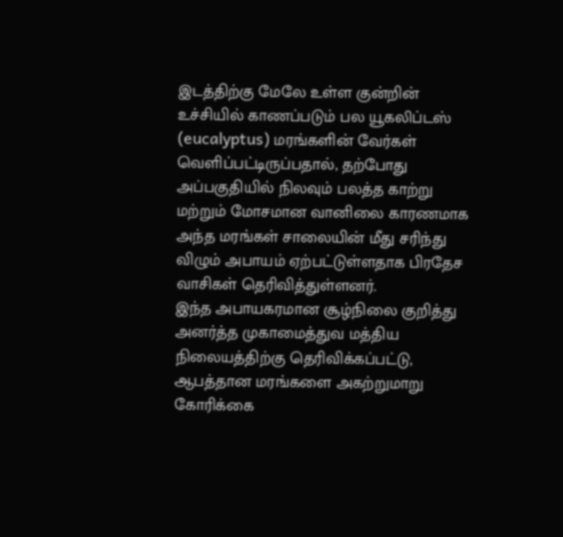இடத்திற்கு மேலே உள்ள குன்றின் உச்சியில் காணப்படும் பல யூகலிப்டஸ் (eucalyptus) மரங்களின் வேர்கள் வெளிப்பட்டிருப்பதால், தற்போது அப்பகுதியில் நிலவும் பலத்த காற்று மற்றும் மோசமான வானிலை காரணமாக அந்த மரங்கள் சாலையின் மீது சரிந்து விழும் அபாயம் ஏற்பட்டுள்ளதாக பிரதேச வாசிகள் தெரிவித்துள்ளனர்.
இந்த அபாயகரமான சூழ்நிலை குறித்து அனர்த்த முகாமைத்துவ மத்திய நிலையத்திற்கு தெரிவிக்கப்பட்டு, ஆபத்தான மரங்களை அகற்றுமாறு கோரிக்கை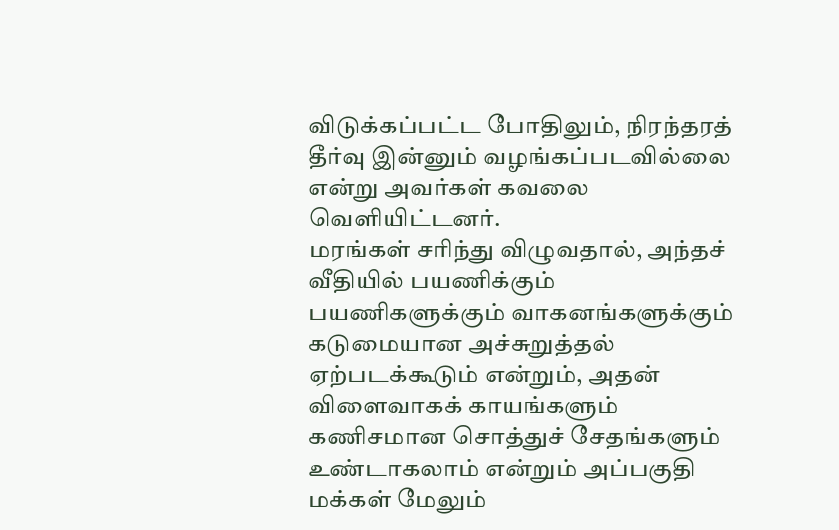விடுக்கப்பட்ட போதிலும், நிரந்தரத் தீர்வு இன்னும் வழங்கப்படவில்லை என்று அவர்கள் கவலை வெளியிட்டனர்.
மரங்கள் சரிந்து விழுவதால், அந்தச் வீதியில் பயணிக்கும் பயணிகளுக்கும் வாகனங்களுக்கும் கடுமையான அச்சுறுத்தல் ஏற்படக்கூடும் என்றும், அதன் விளைவாகக் காயங்களும் கணிசமான சொத்துச் சேதங்களும் உண்டாகலாம் என்றும் அப்பகுதி மக்கள் மேலும்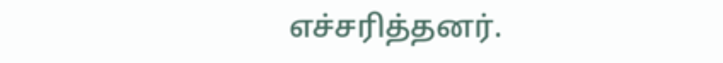எச்சரித்தனர்.